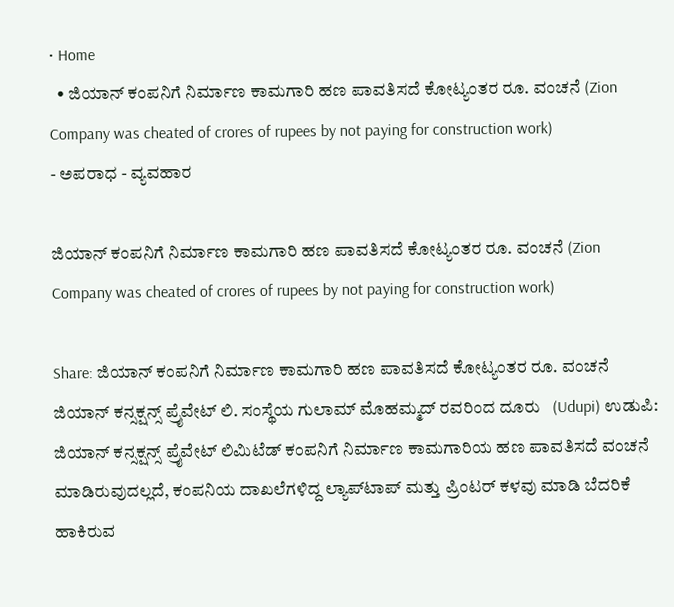• Home
  • ಜಿಯಾನ್ ಕಂಪನಿಗೆ ನಿರ್ಮಾಣ ಕಾಮಗಾರಿ ಹಣ ಪಾವತಿಸದೆ ಕೋಟ್ಯಂತರ ರೂ. ವಂಚನೆ (Zion Company was cheated of crores of rupees by not paying for construction work)
- ಅಪರಾಧ - ವ್ಯವಹಾರ

ಜಿಯಾನ್ ಕಂಪನಿಗೆ ನಿರ್ಮಾಣ ಕಾಮಗಾರಿ ಹಣ ಪಾವತಿಸದೆ ಕೋಟ್ಯಂತರ ರೂ. ವಂಚನೆ (Zion Company was cheated of crores of rupees by not paying for construction work)

Share: ಜಿಯಾನ್ ಕಂಪನಿಗೆ ನಿರ್ಮಾಣ ಕಾಮಗಾರಿ ಹಣ ಪಾವತಿಸದೆ ಕೋಟ್ಯಂತರ ರೂ. ವಂಚನೆ   ಜಿಯಾನ್ ಕನ್ಸಕ್ಷನ್ಸ್ ಪ್ರೈವೇಟ್ ಲಿ. ಸಂಸ್ಥೆಯ ಗುಲಾಮ್ ಮೊಹಮ್ಮದ್ ರವರಿಂದ ದೂರು   (Udupi) ಉಡುಪಿ: ಜಿಯಾನ್ ಕನ್ಸಕ್ಷನ್ಸ್ ಪ್ರೈವೇಟ್ ಲಿಮಿಟೆಡ್ ಕಂಪನಿಗೆ ನಿರ್ಮಾಣ ಕಾಮಗಾರಿಯ ಹಣ ಪಾವತಿಸದೆ ವಂಚನೆ ಮಾಡಿರುವುದಲ್ಲದೆ, ಕಂಪನಿಯ ದಾಖಲೆಗಳಿದ್ದ ಲ್ಯಾಪ್‌ಟಾಪ್ ಮತ್ತು ಪ್ರಿಂಟರ್ ಕಳವು ಮಾಡಿ ಬೆದರಿಕೆ ಹಾಕಿರುವ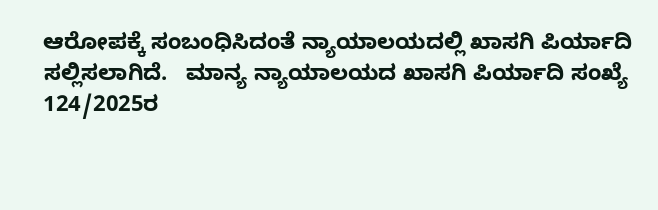ಆರೋಪಕ್ಕೆ ಸಂಬಂಧಿಸಿದಂತೆ ನ್ಯಾಯಾಲಯದಲ್ಲಿ ಖಾಸಗಿ ಪಿರ್ಯಾದಿ ಸಲ್ಲಿಸಲಾಗಿದೆ.   ಮಾನ್ಯ ನ್ಯಾಯಾಲಯದ ಖಾಸಗಿ ಪಿರ್ಯಾದಿ ಸಂಖ್ಯೆ 124/2025ರ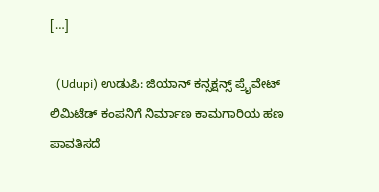[…]

  (Udupi) ಉಡುಪಿ: ಜಿಯಾನ್ ಕನ್ಸಕ್ಷನ್ಸ್ ಪ್ರೈವೇಟ್ ಲಿಮಿಟೆಡ್ ಕಂಪನಿಗೆ ನಿರ್ಮಾಣ ಕಾಮಗಾರಿಯ ಹಣ ಪಾವತಿಸದೆ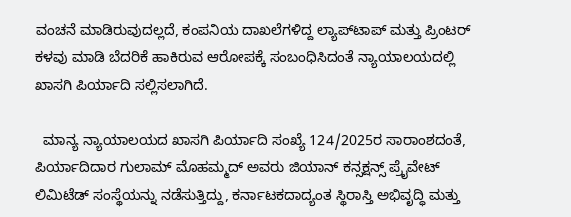ವಂಚನೆ ಮಾಡಿರುವುದಲ್ಲದೆ, ಕಂಪನಿಯ ದಾಖಲೆಗಳಿದ್ದ ಲ್ಯಾಪ್‌ಟಾಪ್ ಮತ್ತು ಪ್ರಿಂಟರ್ ಕಳವು ಮಾಡಿ ಬೆದರಿಕೆ ಹಾಕಿರುವ ಆರೋಪಕ್ಕೆ ಸಂಬಂಧಿಸಿದಂತೆ ನ್ಯಾಯಾಲಯದಲ್ಲಿ ಖಾಸಗಿ ಪಿರ್ಯಾದಿ ಸಲ್ಲಿಸಲಾಗಿದೆ.

  ಮಾನ್ಯ ನ್ಯಾಯಾಲಯದ ಖಾಸಗಿ ಪಿರ್ಯಾದಿ ಸಂಖ್ಯೆ 124/2025ರ ಸಾರಾಂಶದಂತೆ, ಪಿರ್ಯಾದಿದಾರ ಗುಲಾಮ್ ಮೊಹಮ್ಮದ್ ಅವರು ಜಿಯಾನ್ ಕನ್ಸಕ್ಷನ್ಸ್ ಪ್ರೈವೇಟ್ ಲಿಮಿಟೆಡ್ ಸಂಸ್ಥೆಯನ್ನು ನಡೆಸುತ್ತಿದ್ದು, ಕರ್ನಾಟಕದಾದ್ಯಂತ ಸ್ಥಿರಾಸ್ತಿ ಅಭಿವೃದ್ಧಿ ಮತ್ತು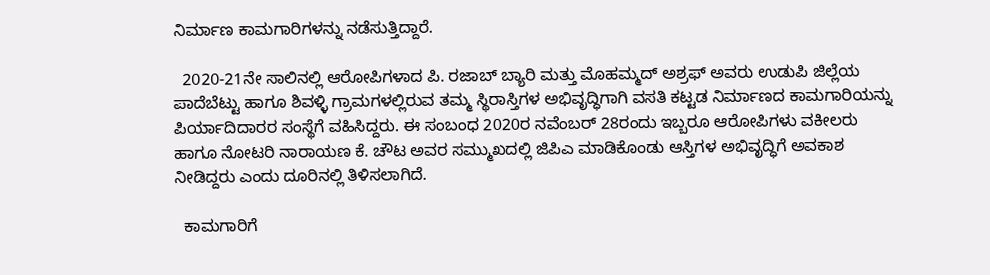ನಿರ್ಮಾಣ ಕಾಮಗಾರಿಗಳನ್ನು ನಡೆಸುತ್ತಿದ್ದಾರೆ.

  2020-21ನೇ ಸಾಲಿನಲ್ಲಿ ಆರೋಪಿಗಳಾದ ಪಿ. ರಜಾಬ್ ಬ್ಯಾರಿ ಮತ್ತು ಮೊಹಮ್ಮದ್ ಅಶ್ರಫ್ ಅವರು ಉಡುಪಿ ಜಿಲ್ಲೆಯ ಪಾದೆಬೆಟ್ಟು ಹಾಗೂ ಶಿವಳ್ಳಿ ಗ್ರಾಮಗಳಲ್ಲಿರುವ ತಮ್ಮ ಸ್ಥಿರಾಸ್ತಿಗಳ ಅಭಿವೃದ್ಧಿಗಾಗಿ ವಸತಿ ಕಟ್ಟಡ ನಿರ್ಮಾಣದ ಕಾಮಗಾರಿಯನ್ನು ಪಿರ್ಯಾದಿದಾರರ ಸಂಸ್ಥೆಗೆ ವಹಿಸಿದ್ದರು. ಈ ಸಂಬಂಧ 2020ರ ನವೆಂಬರ್ 28ರಂದು ಇಬ್ಬರೂ ಆರೋಪಿಗಳು ವಕೀಲರು ಹಾಗೂ ನೋಟರಿ ನಾರಾಯಣ ಕೆ. ಚೌಟ ಅವರ ಸಮ್ಮುಖದಲ್ಲಿ ಜಿಪಿಎ ಮಾಡಿಕೊಂಡು ಆಸ್ತಿಗಳ ಅಭಿವೃದ್ಧಿಗೆ ಅವಕಾಶ ನೀಡಿದ್ದರು ಎಂದು ದೂರಿನಲ್ಲಿ ತಿಳಿಸಲಾಗಿದೆ.

  ಕಾಮಗಾರಿಗೆ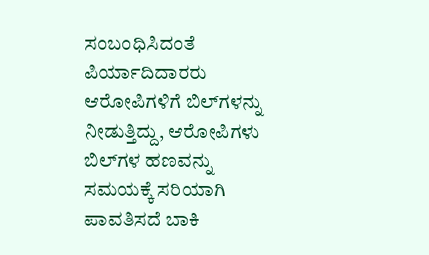ಸಂಬಂಧಿಸಿದಂತೆ ಪಿರ್ಯಾದಿದಾರರು ಆರೋಪಿಗಳಿಗೆ ಬಿಲ್‌ಗಳನ್ನು ನೀಡುತ್ತಿದ್ದು, ಆರೋಪಿಗಳು ಬಿಲ್‌ಗಳ ಹಣವನ್ನು ಸಮಯಕ್ಕೆ ಸರಿಯಾಗಿ ಪಾವತಿಸದೆ ಬಾಕಿ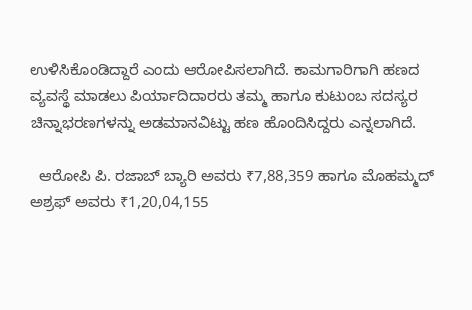ಉಳಿಸಿಕೊಂಡಿದ್ದಾರೆ ಎಂದು ಆರೋಪಿಸಲಾಗಿದೆ. ಕಾಮಗಾರಿಗಾಗಿ ಹಣದ ವ್ಯವಸ್ಥೆ ಮಾಡಲು ಪಿರ್ಯಾದಿದಾರರು ತಮ್ಮ ಹಾಗೂ ಕುಟುಂಬ ಸದಸ್ಯರ ಚಿನ್ನಾಭರಣಗಳನ್ನು ಅಡಮಾನವಿಟ್ಟು ಹಣ ಹೊಂದಿಸಿದ್ದರು ಎನ್ನಲಾಗಿದೆ.

  ಆರೋಪಿ ಪಿ. ರಜಾಬ್ ಬ್ಯಾರಿ ಅವರು ₹7,88,359 ಹಾಗೂ ಮೊಹಮ್ಮದ್ ಅಶ್ರಫ್ ಅವರು ₹1,20,04,155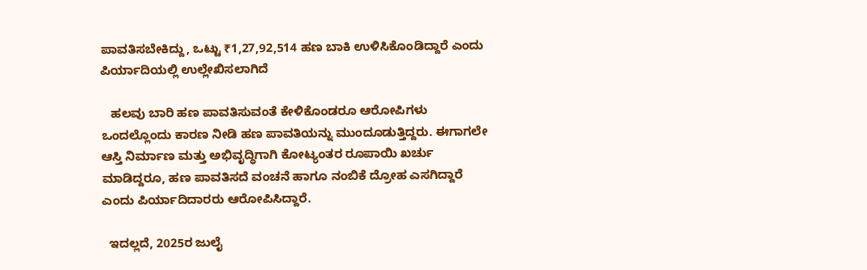ಪಾವತಿಸಬೇಕಿದ್ದು, ಒಟ್ಟು ₹1,27,92,514 ಹಣ ಬಾಕಿ ಉಳಿಸಿಕೊಂಡಿದ್ದಾರೆ ಎಂದು ಪಿರ್ಯಾದಿಯಲ್ಲಿ ಉಲ್ಲೇಖಿಸಲಾಗಿದೆ

   ಹಲವು ಬಾರಿ ಹಣ ಪಾವತಿಸುವಂತೆ ಕೇಳಿಕೊಂಡರೂ ಆರೋಪಿಗಳು ಒಂದಲ್ಲೊಂದು ಕಾರಣ ನೀಡಿ ಹಣ ಪಾವತಿಯನ್ನು ಮುಂದೂಡುತ್ತಿದ್ದರು. ಈಗಾಗಲೇ ಆಸ್ತಿ ನಿರ್ಮಾಣ ಮತ್ತು ಅಭಿವೃದ್ಧಿಗಾಗಿ ಕೋಟ್ಯಂತರ ರೂಪಾಯಿ ಖರ್ಚು ಮಾಡಿದ್ದರೂ, ಹಣ ಪಾವತಿಸದೆ ವಂಚನೆ ಹಾಗೂ ನಂಬಿಕೆ ದ್ರೋಹ ಎಸಗಿದ್ದಾರೆ ಎಂದು ಪಿರ್ಯಾದಿದಾರರು ಆರೋಪಿಸಿದ್ದಾರೆ.

  ಇದಲ್ಲದೆ, 2025ರ ಜುಲೈ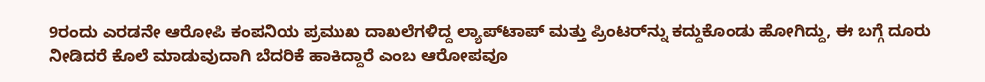9ರಂದು ಎರಡನೇ ಆರೋಪಿ ಕಂಪನಿಯ ಪ್ರಮುಖ ದಾಖಲೆಗಳಿದ್ದ ಲ್ಯಾಪ್‌ಟಾಪ್‌ ಮತ್ತು ಪ್ರಿಂಟರ್‌ನ್ನು ಕದ್ದುಕೊಂಡು ಹೋಗಿದ್ದು, ಈ ಬಗ್ಗೆ ದೂರು ನೀಡಿದರೆ ಕೊಲೆ ಮಾಡುವುದಾಗಿ ಬೆದರಿಕೆ ಹಾಕಿದ್ದಾರೆ ಎಂಬ ಆರೋಪವೂ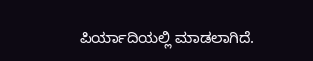ಪಿರ್ಯಾದಿಯಲ್ಲಿ ಮಾಡಲಾಗಿದೆ.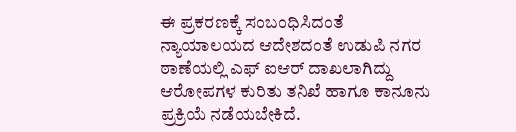ಈ ಪ್ರಕರಣಕ್ಕೆ ಸಂಬಂಧಿಸಿದಂತೆ ನ್ಯಾಯಾಲಯದ ಆದೇಶದಂತೆ ಉಡುಪಿ ನಗರ ಠಾಣೆಯಲ್ಲಿ ಎಫ್‌ ಐಆರ್ ದಾಖಲಾಗಿದ್ದು ಆರೋಪಗಳ ಕುರಿತು ತನಿಖೆ ಹಾಗೂ ಕಾನೂನು ಪ್ರಕ್ರಿಯೆ ನಡೆಯಬೇಕಿದೆ.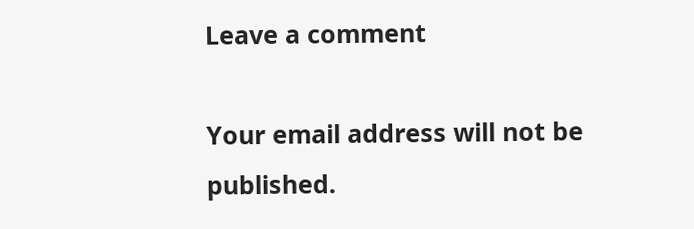Leave a comment

Your email address will not be published.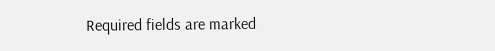Required fields are marked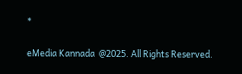*

eMedia Kannada  @2025. All Rights Reserved.